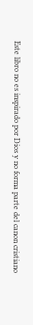Este libro no es inspirado por Dios y no forma parte del canon cristiano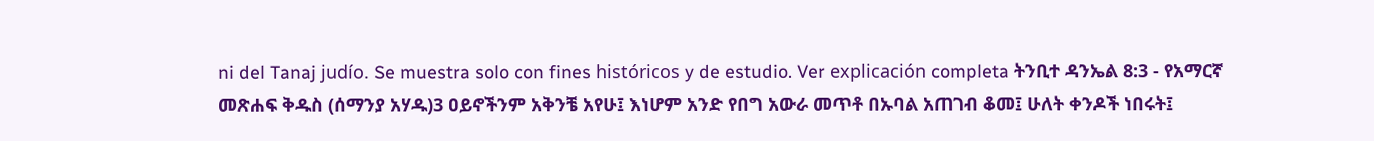ni del Tanaj judío. Se muestra solo con fines históricos y de estudio. Ver explicación completa ትንቢተ ዳንኤል 8:3 - የአማርኛ መጽሐፍ ቅዱስ (ሰማንያ አሃዱ)3 ዐይኖችንም አቅንቼ አየሁ፤ እነሆም አንድ የበግ አውራ መጥቶ በኡባል አጠገብ ቆመ፤ ሁለት ቀንዶች ነበሩት፤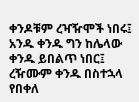ቀንዶቹም ረዣዥሞች ነበሩ፤ አንዱ ቀንዱ ግን ከሌላው ቀንዱ ይበልጥ ነበር፤ ረዥሙም ቀንዱ በስተኋላ የበቀለ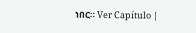ነበር። Ver Capítulo |